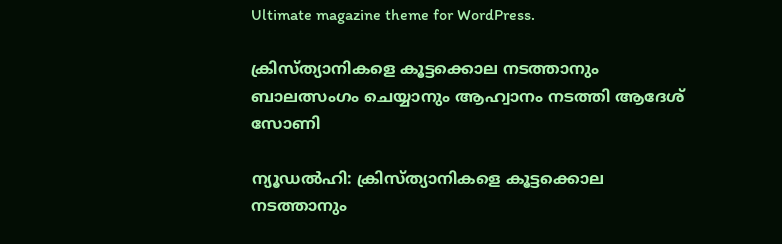Ultimate magazine theme for WordPress.

ക്രിസ്ത്യാനികളെ കൂട്ടക്കൊല നടത്താനും ബാലത്സംഗം ചെയ്യാനും ആഹ്വാനം നടത്തി ആദേശ് സോണി

ന്യൂഡൽഹി: ക്രിസ്ത്യാനികളെ കൂട്ടക്കൊല നടത്താനും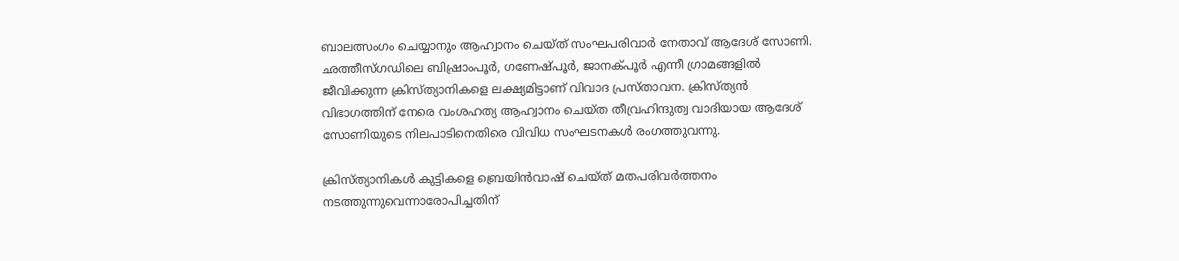ബാലത്സംഗം ചെയ്യാനും ആഹ്വാനം ചെയ്ത് സംഘപരിവാർ നേതാവ് ആദേശ് സോണി. ഛത്തീസ്ഗഡിലെ ബിഷ്രാംപൂർ, ഗണേഷ്പൂർ, ജാനക്പൂർ എന്നീ ഗ്രാമങ്ങളിൽ ജീവിക്കുന്ന ക്രിസ്ത്യാനികളെ ലക്ഷ്യമിട്ടാണ് വിവാദ പ്രസ്താവന. ക്രിസ്ത്യൻ വിഭാഗത്തിന് നേരെ വംശഹത്യ ആഹ്വാനം ചെയ്ത തീവ്രഹിന്ദുത്വ വാദിയായ ആദേശ് സോണിയുടെ നിലപാടിനെതിരെ വിവിധ സംഘടനകൾ രംഗത്തുവന്നു.

ക്രിസ്ത്യാനികൾ കുട്ടികളെ ബ്രെയിൻവാഷ് ചെയ്ത് മതപരിവർത്തനം നടത്തുന്നുവെന്നാരോപിച്ചതിന്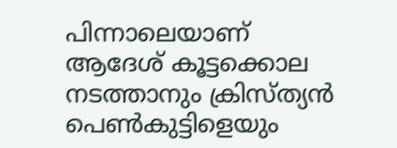പിന്നാലെയാണ് ആദേശ് കൂട്ടക്കൊല നടത്താനും ക്രിസ്ത്യൻ പെൺകുട്ടിളെയും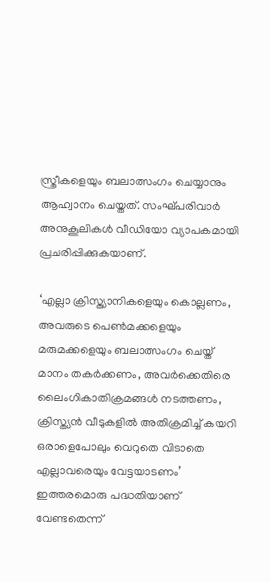സ്ത്രീകളെയും ബലാത്സംഗം ചെയ്യാനും ആഹ്വാനം ചെയ്തത്. സംഘ്പരിവാർ അനുകൂലികൾ വീഡിയോ വ്യാപകമായി പ്രചരിപ്പിക്കുകയാണ്.

‘എല്ലാ ക്രിസ്ത്യാനികളെയും കൊല്ലണം, അവരുടെ പെൺമക്കളെയും മരുമക്കളെയും ബലാത്സംഗം ചെയ്ത് മാനം തകർക്കണം, അവർക്കെതിരെ ലൈംഗികാതിക്രമങ്ങൾ നടത്തണം, ക്രിസ്ത്യൻ വീടുകളിൽ അതിക്രമിച്ച് കയറി ഒരാളെപോലും വെറുതെ വിടാതെ എല്ലാവരെയും വേട്ടയാടണം’ ഇത്തരമൊരു പദ്ധതിയാണ് വേണ്ടതെന്ന്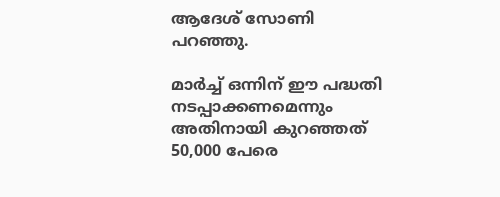ആദേശ് സോണി പറഞ്ഞു.

മാർച്ച് ഒന്നിന് ഈ പദ്ധതി നടപ്പാക്കണമെന്നും അതിനായി കുറഞ്ഞത് 50,000 പേരെ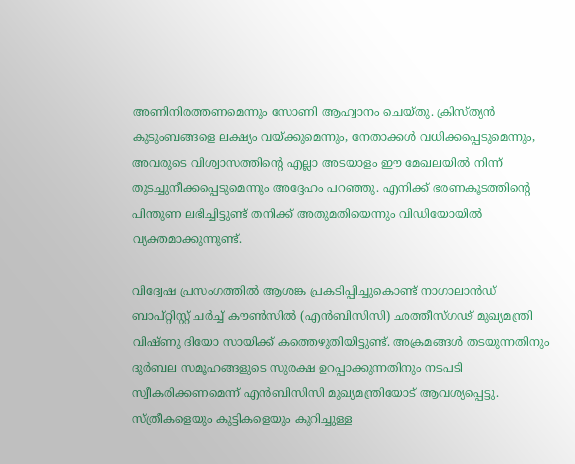അണിനിരത്തണമെന്നും സോണി ആഹ്വാനം ചെയ്തു. ക്രിസ്ത്യൻ കുടുംബങ്ങളെ ലക്ഷ്യം വയ്ക്കുമെന്നും, നേതാക്കൾ വധിക്കപ്പെടുമെന്നും, അവരുടെ വിശ്വാസത്തിന്റെ എല്ലാ അടയാളം ഈ മേഖലയിൽ നിന്ന് തുടച്ചുനീക്കപ്പെടുമെന്നും അദ്ദേഹം പറഞ്ഞു. എനിക്ക് ഭരണകൂടത്തിന്റെ പിന്തുണ ലഭിച്ചിട്ടുണ്ട് തനിക്ക് അതുമതിയെന്നും വിഡിയോയിൽ വ്യക്തമാക്കുന്നുണ്ട്.

വിദ്വേഷ പ്രസംഗത്തിൽ ആശങ്ക പ്രകടിപ്പിച്ചുകൊണ്ട് നാഗാലാൻഡ് ബാപ്റ്റിസ്റ്റ് ചർച്ച് കൗൺസിൽ (എൻ‌ബി‌സി‌സി) ഛത്തീസ്ഗഢ് മുഖ്യമന്ത്രി വിഷ്ണു ദിയോ സായിക്ക് കത്തെഴുതിയിട്ടുണ്ട്. അക്രമങ്ങൾ തടയുന്നതിനും ദുർബല സമൂഹങ്ങളുടെ സുരക്ഷ ഉറപ്പാക്കുന്നതിനും നടപടി സ്വീകരിക്കണമെന്ന് എൻ‌ബി‌സി‌സി മുഖ്യമന്ത്രിയോട് ആവശ്യപ്പെട്ടു. സ്ത്രീകളെയും കുട്ടികളെയും കുറിച്ചുള്ള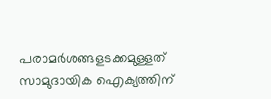പരാമർശങ്ങളടക്കമുള്ളത് സാമുദായിക ഐക്യത്തിന്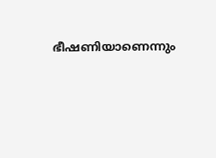ഭീഷണിയാണെന്നും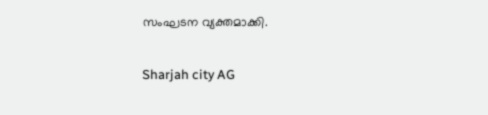സംഘടന വ്യക്തമാക്കി.

Sharjah city AG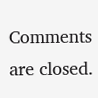Comments are closed.